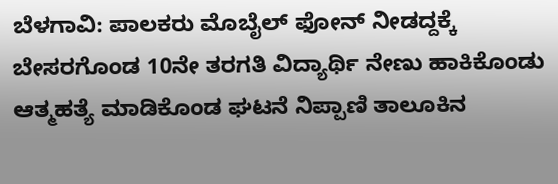ಬೆಳಗಾವಿ: ಪಾಲಕರು ಮೊಬೈಲ್ ಫೋನ್ ನೀಡದ್ದಕ್ಕೆ ಬೇಸರಗೊಂಡ 10ನೇ ತರಗತಿ ವಿದ್ಯಾರ್ಥಿ ನೇಣು ಹಾಕಿಕೊಂಡು ಆತ್ಮಹತ್ಯೆ ಮಾಡಿಕೊಂಡ ಘಟನೆ ನಿಪ್ಪಾಣಿ ತಾಲೂಕಿನ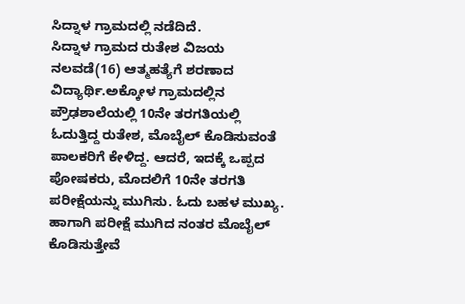ಸಿದ್ನಾಳ ಗ್ರಾಮದಲ್ಲಿ ನಡೆದಿದೆ.
ಸಿದ್ನಾಳ ಗ್ರಾಮದ ರುತೇಶ ವಿಜಯ ನಲವಡೆ(16) ಆತ್ಮಹತ್ಯೆಗೆ ಶರಣಾದ ವಿದ್ಯಾರ್ಥಿ.ಅಕ್ಕೋಳ ಗ್ರಾಮದಲ್ಲಿನ ಪ್ರೌಢಶಾಲೆಯಲ್ಲಿ 10ನೇ ತರಗತಿಯಲ್ಲಿ ಓದುತ್ತಿದ್ದ ರುತೇಶ, ಮೊಬೈಲ್ ಕೊಡಿಸುವಂತೆ ಪಾಲಕರಿಗೆ ಕೇಳಿದ್ದ. ಆದರೆ, ಇದಕ್ಕೆ ಒಪ್ಪದ ಪೋಷಕರು, ಮೊದಲಿಗೆ 10ನೇ ತರಗತಿ ಪರೀಕ್ಷೆಯನ್ನು ಮುಗಿಸು. ಓದು ಬಹಳ ಮುಖ್ಯ. ಹಾಗಾಗಿ ಪರೀಕ್ಷೆ ಮುಗಿದ ನಂತರ ಮೊಬೈಲ್ ಕೊಡಿಸುತ್ತೇವೆ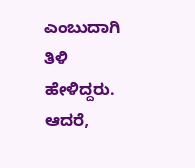ಎಂಬುದಾಗಿ ತಿಳಿ ಹೇಳಿದ್ದರು.
ಆದರೆ,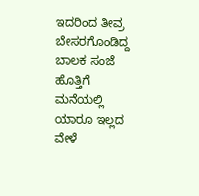ಇದರಿಂದ ತೀವ್ರ ಬೇಸರಗೊಂಡಿದ್ದ ಬಾಲಕ ಸಂಜೆ ಹೊತ್ತಿಗೆ ಮನೆಯಲ್ಲಿ ಯಾರೂ ಇಲ್ಲದ ವೇಳೆ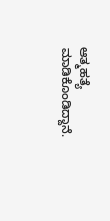ಆತ್ಮಹತ್ಯೆ ಮಾಡಿಕೊಂಡಿದ್ದಾನೆ.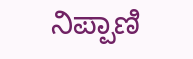ನಿಪ್ಪಾಣಿ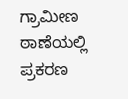ಗ್ರಾಮೀಣ ಠಾಣೆಯಲ್ಲಿ ಪ್ರಕರಣ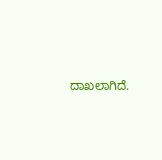ದಾಖಲಾಗಿದೆ.